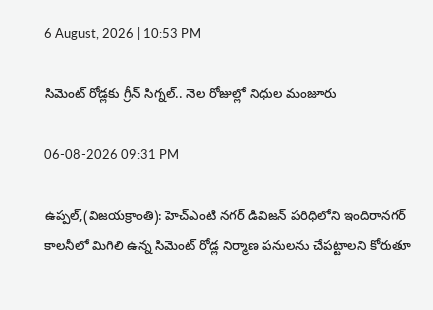6 August, 2026 | 10:53 PM

సిమెంట్ రోడ్లకు గ్రీన్ సిగ్నల్.. నెల రోజుల్లో నిధుల మంజూరు

06-08-2026 09:31 PM

ఉప్పల్,(విజయక్రాంతి): హెచ్‌ఎంటి నగర్ డివిజన్ పరిధిలోని ఇందిరానగర్ కాలనీలో మిగిలి ఉన్న సిమెంట్ రోడ్ల నిర్మాణ పనులను చేపట్టాలని కోరుతూ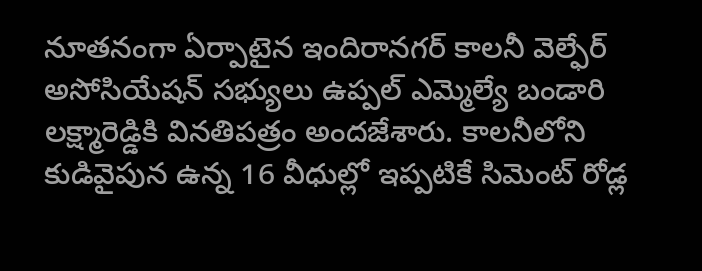నూతనంగా ఏర్పాటైన ఇందిరానగర్ కాలనీ వెల్ఫేర్ అసోసియేషన్ సభ్యులు ఉప్పల్ ఎమ్మెల్యే బండారి లక్ష్మారెడ్డికి వినతిపత్రం అందజేశారు. కాలనీలోని కుడివైపున ఉన్న 16 వీధుల్లో ఇప్పటికే సిమెంట్ రోడ్ల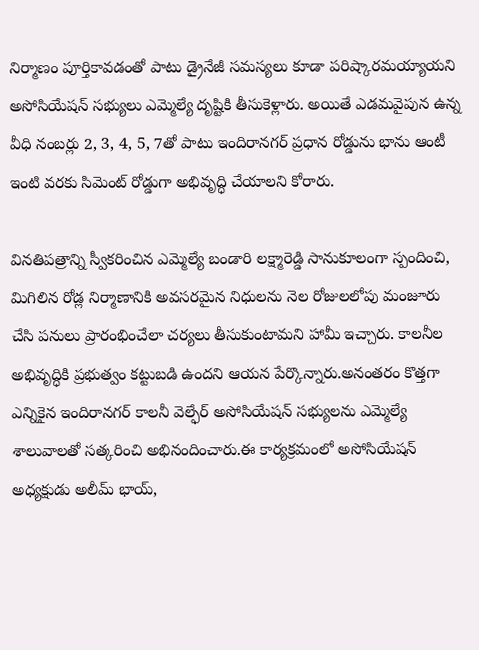నిర్మాణం పూర్తికావడంతో పాటు డ్రైనేజీ సమస్యలు కూడా పరిష్కారమయ్యాయని అసోసియేషన్ సభ్యులు ఎమ్మెల్యే దృష్టికి తీసుకెళ్లారు. అయితే ఎడమవైపున ఉన్న వీధి నంబర్లు 2, 3, 4, 5, 7తో పాటు ఇందిరానగర్ ప్రధాన రోడ్డును భాను ఆంటీ ఇంటి వరకు సిమెంట్ రోడ్డుగా అభివృద్ధి చేయాలని కోరారు.

వినతిపత్రాన్ని స్వీకరించిన ఎమ్మెల్యే బండారి లక్ష్మారెడ్డి సానుకూలంగా స్పందించి, మిగిలిన రోడ్ల నిర్మాణానికి అవసరమైన నిధులను నెల రోజులలోపు మంజూరు చేసి పనులు ప్రారంభించేలా చర్యలు తీసుకుంటామని హామీ ఇచ్చారు. కాలనీల అభివృద్ధికి ప్రభుత్వం కట్టుబడి ఉందని ఆయన పేర్కొన్నారు.అనంతరం కొత్తగా ఎన్నికైన ఇందిరానగర్ కాలనీ వెల్ఫేర్ అసోసియేషన్ సభ్యులను ఎమ్మెల్యే శాలువాలతో సత్కరించి అభినందించారు.ఈ కార్యక్రమంలో అసోసియేషన్ అధ్యక్షుడు అలీమ్ భాయ్,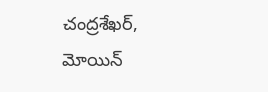చంద్రశేఖర్, మోయిన్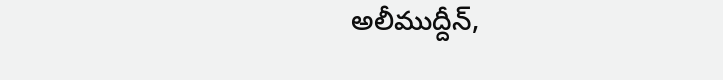అలీముద్దీన్,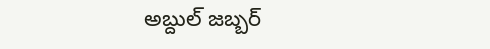అబ్దుల్ జబ్బర్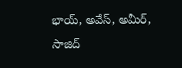భాయ్, అవేస్, అమీర్, సాజిద్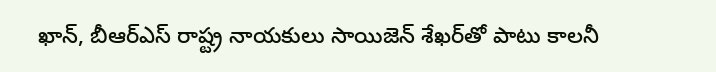ఖాన్, బీఆర్ఎస్ రాష్ట్ర నాయకులు సాయిజెన్ శేఖర్‌తో పాటు కాలనీ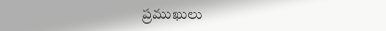ప్రముఖులు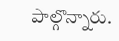పాల్గొన్నారు.